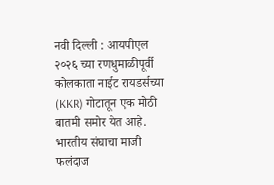नवी दिल्ली : आयपीएल २०२६ च्या रणधुमाळीपूर्वी कोलकाता नाईट रायडर्सच्या (KKR) गोटातून एक मोठी बातमी समोर येत आहे. भारतीय संघाचा माजी फलंदाज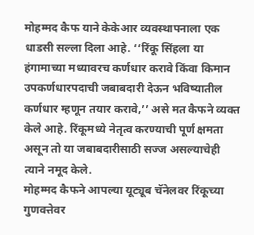मोहम्मद कैफ याने केकेआर व्यवस्थापनाला एक धाडसी सल्ला दिला आहे. ‘‘रिंकू सिंहला या हंगामाच्या मध्यावरच कर्णधार करावे किंवा किमान उपकर्णधारपदाची जबाबदारी देऊन भविष्यातील कर्णधार म्हणून तयार करावे,’’ असे मत कैफने व्यक्त केले आहे. रिंकूमध्ये नेतृत्व करण्याची पूर्ण क्षमता असून तो या जबाबदारीसाठी सज्ज असल्याचेही त्याने नमूद केले.
मोहम्मद कैफने आपल्या यूट्यूब चॅनेलवर रिंकूच्या गुणवत्तेवर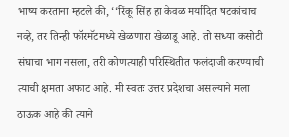भाष्य करताना म्हटले की, ‘‘रिंकू सिंह हा केवळ मर्यादित षटकांचाच नव्हे, तर तिन्ही फॉरमॅटमध्ये खेळणारा खेळाडू आहे. तो सध्या कसोटी संघाचा भाग नसला, तरी कोणत्याही परिस्थितीत फलंदाजी करण्याची त्याची क्षमता अफाट आहे. मी स्वतः उत्तर प्रदेशचा असल्याने मला ठाऊक आहे की त्याने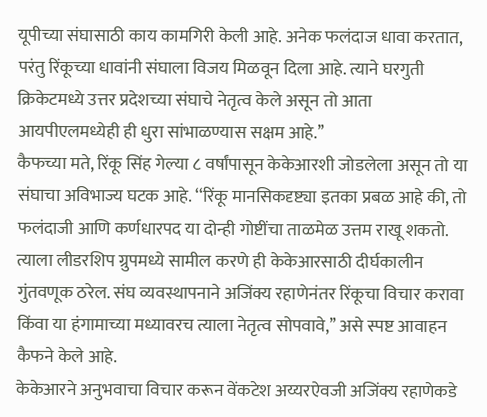यूपीच्या संघासाठी काय कामगिरी केली आहे. अनेक फलंदाज धावा करतात, परंतु रिंकूच्या धावांनी संघाला विजय मिळवून दिला आहे. त्याने घरगुती क्रिकेटमध्ये उत्तर प्रदेशच्या संघाचे नेतृत्व केले असून तो आता आयपीएलमध्येही ही धुरा सांभाळण्यास सक्षम आहे.’’
कैफच्या मते, रिंकू सिंह गेल्या ८ वर्षांपासून केकेआरशी जोडलेला असून तो या संघाचा अविभाज्य घटक आहे. ‘‘रिंकू मानसिकदृष्ट्या इतका प्रबळ आहे की, तो फलंदाजी आणि कर्णधारपद या दोन्ही गोष्टींचा ताळमेळ उत्तम राखू शकतो. त्याला लीडरशिप ग्रुपमध्ये सामील करणे ही केकेआरसाठी दीर्घकालीन गुंतवणूक ठरेल. संघ व्यवस्थापनाने अजिंक्य रहाणेनंतर रिंकूचा विचार करावा किंवा या हंगामाच्या मध्यावरच त्याला नेतृत्व सोपवावे,’’ असे स्पष्ट आवाहन कैफने केले आहे.
केकेआरने अनुभवाचा विचार करून वेंकटेश अय्यरऐवजी अजिंक्य रहाणेकडे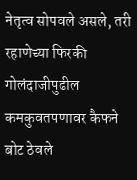नेतृत्व सोपवले असले, तरी रहाणेच्या फिरकी गोलंदाजीपुढील कमकुवतपणावर कैफने बोट ठेवले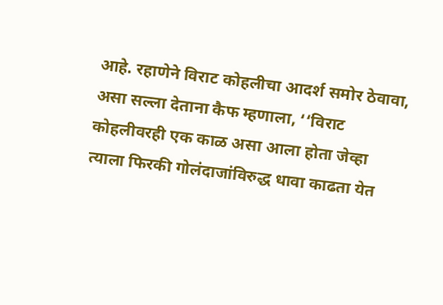आहे. रहाणेने विराट कोहलीचा आदर्श समोर ठेवावा, असा सल्ला देताना कैफ म्हणाला, ‘‘विराट कोहलीवरही एक काळ असा आला होता जेव्हा त्याला फिरकी गोलंदाजांविरुद्ध धावा काढता येत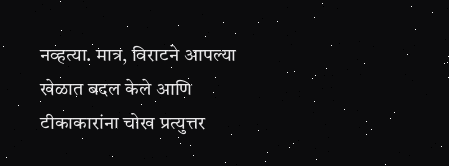नव्हत्या. मात्र, विराटने आपल्या खेळात बदल केले आणि टीकाकारांना चोख प्रत्युत्तर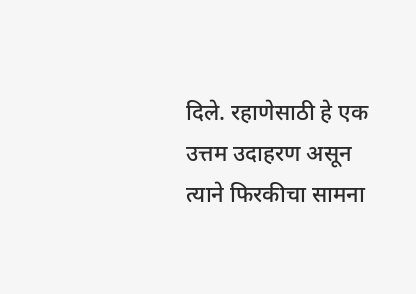दिले. रहाणेसाठी हे एक उत्तम उदाहरण असून त्याने फिरकीचा सामना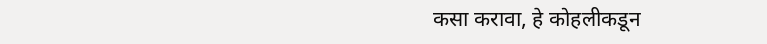कसा करावा, हे कोहलीकडून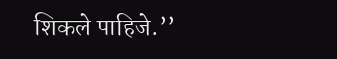शिकले पाहिजे.’’